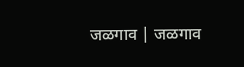जळगाव | जळगाव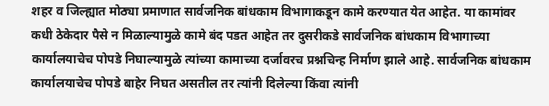शहर व जिल्ह्यात मोठ्या प्रमाणात सार्वजनिक बांधकाम विभागाकडून कामे करण्यात येत आहेत. या कामांवर कधी ठेकेदार पैसे न मिळाल्यामुळे कामे बंद पडत आहेत तर दुसरीकडे सार्वजनिक बांधकाम विभागाच्या कार्यालयाचेच पोपडे निघाल्यामुळे त्यांच्या कामाच्या दर्जावरच प्रश्नचिन्ह निर्माण झाले आहे. सार्वजनिक बांधकाम कार्यालयाचेच पोपडे बाहेर निघत असतील तर त्यांनी दिलेल्या किंवा त्यांनी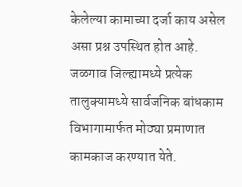केलेल्या कामाच्या दर्जा काय असेल असा प्रश्न उपस्थित होत आहे.
जळगाव जिल्ह्यामध्ये प्रत्येक तालुक्यामध्ये सार्वजनिक बांधकाम विभागामार्फत मोठ्या प्रमाणात कामकाज करण्यात येते.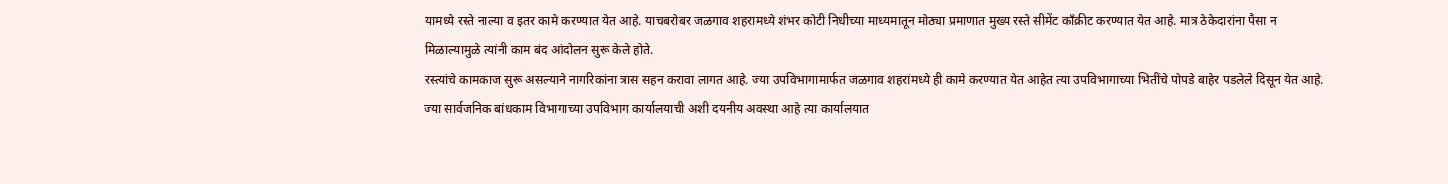यामध्ये रस्ते नाल्या व इतर कामे करण्यात येत आहे. याचबरोबर जळगाव शहरामध्ये शंभर कोटी निधीच्या माध्यमातून मोठ्या प्रमाणात मुख्य रस्ते सीमेंट काँक्रीट करण्यात येत आहे. मात्र ठेकेदारांना पैसा न मिळाल्यामुळे त्यांनी काम बंद आंदोलन सुरू केले होते.
रस्त्यांचे कामकाज सुरू असल्याने नागरिकांना त्रास सहन करावा लागत आहे. ज्या उपविभागामार्फत जळगाव शहरांमध्ये ही कामे करण्यात येत आहेत त्या उपविभागाच्या भितींचे पोपडे बाहेर पडलेले दिसून येत आहे.
ज्या सार्वजनिक बांधकाम विभागाच्या उपविभाग कार्यालयाची अशी दयनीय अवस्था आहे त्या कार्यालयात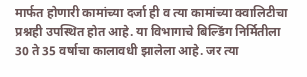मार्फत होणारी कामांच्या दर्जा ही व त्या कामांच्या क्वालिटीचा प्रश्नही उपस्थित होत आहे. या विभागाचे बिल्डिंग निर्मितीला 30 ते 35 वर्षाचा कालावधी झालेला आहे. जर त्या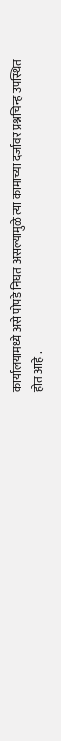कार्यालयामध्ये असे पोपडे निघत असल्यामुळे त्या कामाच्या दर्जावर प्रश्नचिन्ह उपस्थित होत आहे .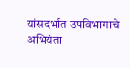यांसदर्भात उपविभागाचे अभियंता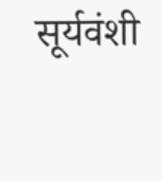सूर्यवंशी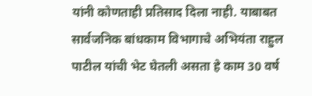यांनी कोणताही प्रतिसाद दिला नाही. याबाबत सार्वजनिक बांधकाम विभागाचे अभियंता राहुल पाटील यांची भेट घेतली असता हे काम 30 वर्ष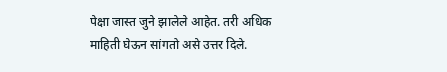पेक्षा जास्त जुने झालेले आहेत. तरी अधिक माहिती घेऊन सांगतो असे उत्तर दिले.